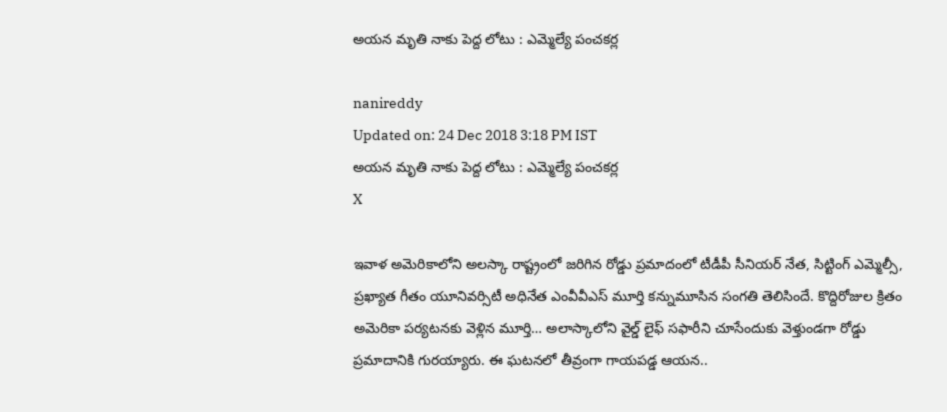అయన మృతి నాకు పెద్ద లోటు : ఎమ్మెల్యే పంచకర్ల

nanireddy
Updated on: 24 Dec 2018 3:18 PM IST
అయన మృతి నాకు పెద్ద లోటు : ఎమ్మెల్యే పంచకర్ల
X

ఇవాళ అమెరికాలోని అలస్కా రాష్ట్రంలో జరిగిన రోడ్డు ప్రమాదంలో టీడీపీ సీనియర్‌ నేత, సిట్టింగ్ ఎమ్మెల్సీ, ప్రఖ్యాత గీతం యూనివర్సిటీ అధినేత ఎంవీవీఎస్‌ మూర్తి కన్నుమూసిన సంగతి తెలిసిందే. కొద్దిరోజుల క్రితం అమెరికా పర్యటనకు వెళ్లిన మూర్తి… అలాస్కాలోని వైల్డ్‌ లైఫ్‌ సఫారీని చూసేందుకు వెళ్తుండగా రోడ్డు ప్రమాదానికి గురయ్యారు. ఈ ఘటనలో తీవ్రంగా గాయపడ్డ ఆయన..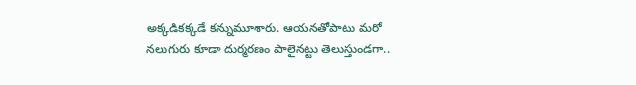అక్కడికక్కడే కన్నుమూశారు. ఆయనతోపాటు మరో నలుగురు కూడా దుర్మరణం పాలైనట్టు తెలుస్తుండగా..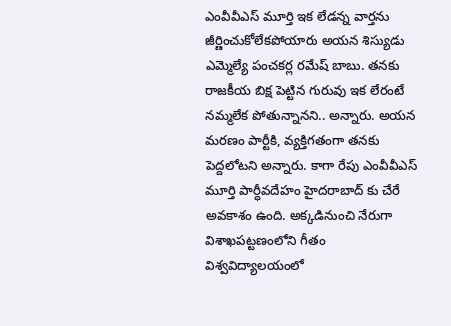ఎంవీవీఎస్‌ మూర్తి ఇక లేడన్న వార్తను జీర్ణించుకోలేకపోయారు అయన శిస్యుడు ఎమ్మెల్యే పంచకర్ల రమేష్ బాబు. తనకు రాజకీయ బిక్ష పెట్టిన గురువు ఇక లేరంటే నమ్మలేక పోతున్నానని.. అన్నారు. అయన మరణం పార్టీకి, వ్యక్తిగతంగా తనకు పెద్దలోటని అన్నారు. కాగా రేపు ఎంవీవీఎస్‌ మూర్తి పార్ధీవదేహం హైదరాబాద్ కు చేరే అవకాశం ఉంది. అక్కడినుంచి నేరుగా విశాఖపట్టణంలోని గీతం విశ్వవిద్యాలయంలో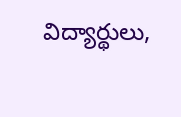విద్యార్థులు,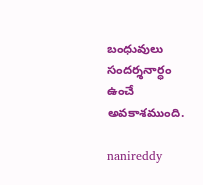బంధువులు సందర్శనార్ధం ఉంచే అవకాశముంది.

nanireddy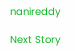nanireddy

Next Story